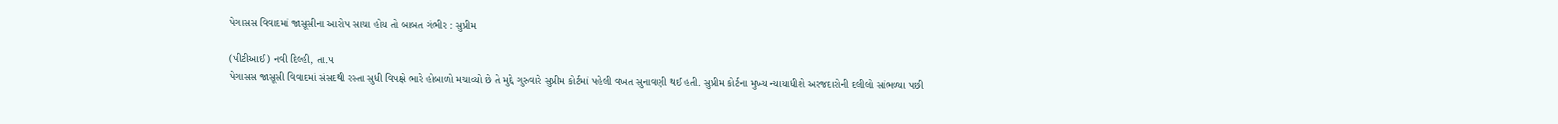પેગાસસ વિવાદમાં જાસૂસીના આરોપ સાચા હોય તો બાબત ગંભીર : સુપ્રીમ

(પીટીઆઈ) નવી દિલ્હી, તા.૫
પેગાસસ જાસૂસી વિવાદમાં સંસદથી રસ્તા સુધી વિપક્ષે ભારે હોબાળો મચાવ્યો છે તે મુદ્દે ગુરુવારે સુપ્રીમ કોર્ટમાં પહેલી વખત સુનાવણી થઈ હતી. સુપ્રીમ કોર્ટના મુખ્ય ન્યાયાધીશે અરજદારોની દલીલો સાંભળ્યા પછી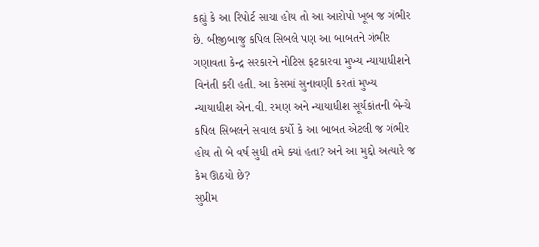કહ્યું કે આ રિપોર્ટ સાચા હોય તો આ આરોપો ખૂબ જ ગંભીર છે. બીજીબાજુ કપિલ સિબલે પણ આ બાબતને ગંભીર ગણાવતા કેન્દ્ર સરકારને નોટિસ ફટકારવા મુખ્ય ન્યાયાધીશને વિનંતી કરી હતી. આ કેસમાં સુનાવણી કરતાં મુખ્ય ન્યાયાધીશ એન.વી. રમણ અને ન્યાયાધીશ સૂર્યકાંતની બેન્ચે કપિલ સિબલને સવાલ કર્યો કે આ બાબત એટલી જ ગંભીર હોય તો બે વર્ષ સુધી તમે ક્યાં હતા? અને આ મુદ્દો અત્યારે જ કેમ ઊઠયો છે?
સુપ્રીમ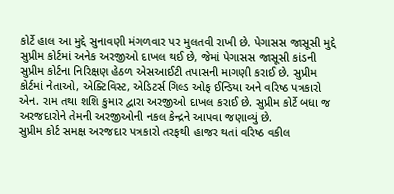કોર્ટે હાલ આ મુદ્દે સુનાવણી મંગળવાર પર મુલતવી રાખી છે. પેગાસસ જાસૂસી મુદ્દે સુપ્રીમ કોર્ટમાં અનેક અરજીઓ દાખલ થઈ છે, જેમાં પેગાસસ જાસૂસી કાંડની સુપ્રીમ કોર્ટના નિરિક્ષણ હેઠળ એસઆઈટી તપાસની માગણી કરાઈ છે. સુપ્રીમ કોર્ટમાં નેતાઓ, એક્ટિવિસ્ટ, એડિટર્સ ગિલ્ડ ઓફ ઈન્ડિયા અને વરિષ્ઠ પત્રકારો એન. રામ તથા શશિ કુમાર દ્વારા અરજીઓ દાખલ કરાઈ છે. સુપ્રીમ કોર્ટે બધા જ અરજદારોને તેમની અરજીઓની નકલ કેન્દ્રને આપવા જણાવ્યું છે.
સુપ્રીમ કોર્ટ સમક્ષ અરજદાર પત્રકારો તરફથી હાજર થતાં વરિષ્ઠ વકીલ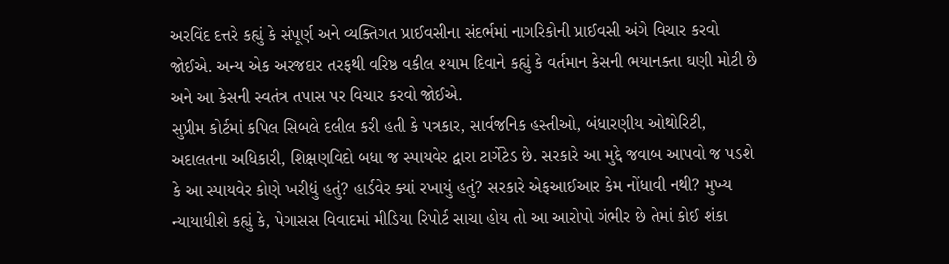અરવિંદ દત્તરે કહ્યું કે સંપૂર્ણ અને વ્યક્તિગત પ્રાઈવસીના સંદર્ભમાં નાગરિકોની પ્રાઈવસી અંગે વિચાર કરવો જોઈએ. અન્ય એક અરજદાર તરફથી વરિષ્ઠ વકીલ શ્યામ દિવાને કહ્યું કે વર્તમાન કેસની ભયાનક્તા ઘણી મોટી છે અને આ કેસની સ્વતંત્ર તપાસ પર વિચાર કરવો જોઈએ.
સુપ્રીમ કોર્ટમાં કપિલ સિબલે દલીલ કરી હતી કે પત્રકાર, સાર્વજનિક હસ્તીઓ, બંધારણીય ઓથોરિટી, અદાલતના અધિકારી, શિક્ષણવિદો બધા જ સ્પાયવેર દ્વારા ટાર્ગેટેડ છે. સરકારે આ મુદ્દે જવાબ આપવો જ પડશે કે આ સ્પાયવેર કોણે ખરીદ્યું હતું? હાર્ડવેર ક્યાં રખાયું હતું? સરકારે એફઆઈઆર કેમ નોંધાવી નથી? મુખ્ય ન્યાયાધીશે કહ્યું કે, પેગાસસ વિવાદમાં મીડિયા રિપોર્ટ સાચા હોય તો આ આરોપો ગંભીર છે તેમાં કોઈ શંકા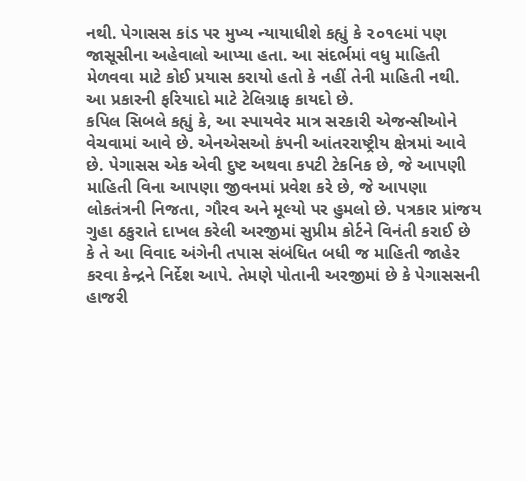નથી. પેગાસસ કાંડ પર મુખ્ય ન્યાયાધીશે કહ્યું કે ૨૦૧૯માં પણ જાસૂસીના અહેવાલો આપ્યા હતા. આ સંદર્ભમાં વધુ માહિતી મેળવવા માટે કોઈ પ્રયાસ કરાયો હતો કે નહીં તેની માહિતી નથી. આ પ્રકારની ફરિયાદો માટે ટેલિગ્રાફ કાયદો છે.
કપિલ સિબલે કહ્યું કે, આ સ્પાયવેર માત્ર સરકારી એજન્સીઓને વેચવામાં આવે છે. એનએસઓ કંપની આંતરરાષ્ટ્રીય ક્ષેત્રમાં આવે છે. પેગાસસ એક એવી દુષ્ટ અથવા કપટી ટેકનિક છે, જે આપણી માહિતી વિના આપણા જીવનમાં પ્રવેશ કરે છે, જે આપણા લોકતંત્રની નિજતા, ગૌરવ અને મૂલ્યો પર હુમલો છે. પત્રકાર પ્રાંજય ગુહા ઠકુરાતે દાખલ કરેલી અરજીમાં સુપ્રીમ કોર્ટને વિનંતી કરાઈ છે કે તે આ વિવાદ અંગેની તપાસ સંબંધિત બધી જ માહિતી જાહેર કરવા કેન્દ્રને નિર્દેશ આપે. તેમણે પોતાની અરજીમાં છે કે પેગાસસની હાજરી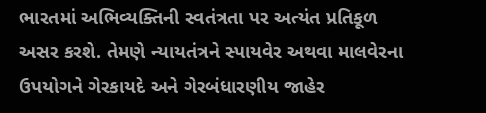ભારતમાં અભિવ્યક્તિની સ્વતંત્રતા પર અત્યંત પ્રતિકૂળ અસર કરશે. તેમણે ન્યાયતંત્રને સ્પાયવેર અથવા માલવેરના ઉપયોગને ગેરકાયદે અને ગેરબંધારણીય જાહેર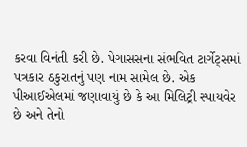કરવા વિનંતી કરી છે. પેગાસસના સંભવિત ટાર્ગેટ્સમાં પત્રકાર ઠકુરાતનું પણ નામ સામેલ છે. એક પીઆઈએલમાં જણાવાયું છે કે આ મિલિટ્રી સ્પાયવેર છે અને તેનો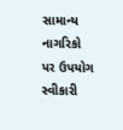સામાન્ય નાગરિકો પર ઉપયોગ સ્વીકારી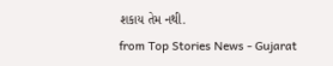શકાય તેમ નથી.
from Top Stories News - Gujarat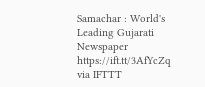Samachar : World's Leading Gujarati Newspaper https://ift.tt/3AfYcZq
via IFTTT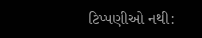ટિપ્પણીઓ નથી: